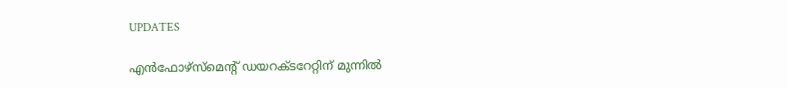UPDATES

എന്‍ഫോഴ്‌സ്‌മെന്റ് ഡയറക്ടറേറ്റിന് മുന്നില്‍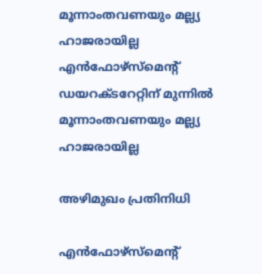മൂന്നാംതവണയും മല്ല്യ ഹാജരായില്ല എന്‍ഫോഴ്‌സ്‌മെന്റ് ഡയറക്ടറേറ്റിന് മുന്നില്‍ മൂന്നാംതവണയും മല്ല്യ ഹാജരായില്ല

അഴിമുഖം പ്രതിനിധി

എന്‍ഫോഴ്‌സ്‌മെന്റ്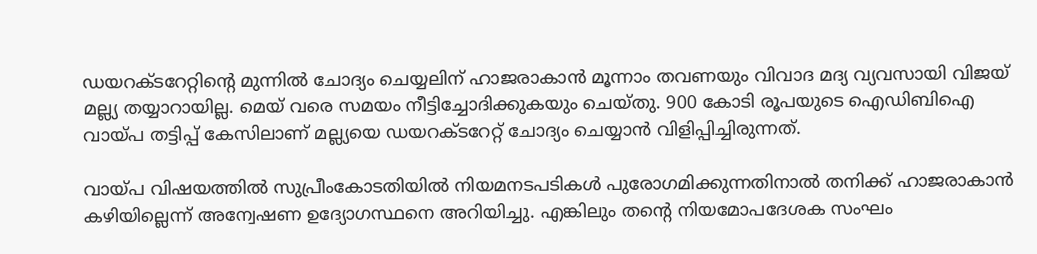ഡയറക്ടറേറ്റിന്റെ മുന്നില്‍ ചോദ്യം ചെയ്യലിന് ഹാജരാകാന്‍ മൂന്നാം തവണയും വിവാദ മദ്യ വ്യവസായി വിജയ് മല്ല്യ തയ്യാറായില്ല. മെയ് വരെ സമയം നീട്ടിച്ചോദിക്കുകയും ചെയ്തു. 900 കോടി രൂപയുടെ ഐഡിബിഐ വായ്പ തട്ടിപ്പ് കേസിലാണ് മല്ല്യയെ ഡയറക്ടറേറ്റ് ചോദ്യം ചെയ്യാന്‍ വിളിപ്പിച്ചിരുന്നത്.

വായ്പ വിഷയത്തില്‍ സുപ്രീംകോടതിയില്‍ നിയമനടപടികള്‍ പുരോഗമിക്കുന്നതിനാല്‍ തനിക്ക് ഹാജരാകാന്‍ കഴിയില്ലെന്ന് അന്വേഷണ ഉദ്യോഗസ്ഥനെ അറിയിച്ചു. എങ്കിലും തന്റെ നിയമോപദേശക സംഘം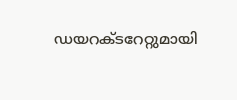ഡയറക്ടറേറ്റുമായി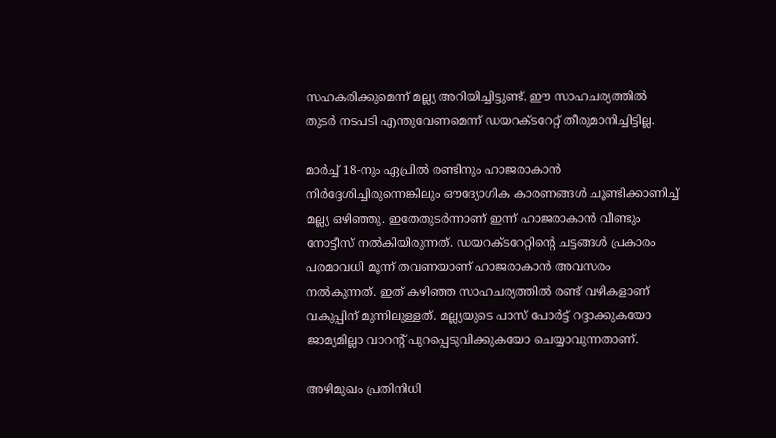സഹകരിക്കുമെന്ന് മല്ല്യ അറിയിച്ചിട്ടുണ്ട്. ഈ സാഹചര്യത്തില്‍ തുടര്‍ നടപടി എന്തുവേണമെന്ന് ഡയറക്ടറേറ്റ് തീരുമാനിച്ചിട്ടില്ല.

മാര്‍ച്ച് 18-നും ഏപ്രില്‍ രണ്ടിനും ഹാജരാകാന്‍ നിര്‍ദ്ദേശിച്ചിരുന്നെങ്കിലും ഔദ്യോഗിക കാരണങ്ങള്‍ ചൂണ്ടിക്കാണിച്ച് മല്ല്യ ഒഴിഞ്ഞു. ഇതേതുടര്‍ന്നാണ് ഇന്ന് ഹാജരാകാന്‍ വീണ്ടും നോട്ടീസ് നല്‍കിയിരുന്നത്. ഡയറക്ടറേറ്റിന്റെ ചട്ടങ്ങള്‍ പ്രകാരം പരമാവധി മൂന്ന് തവണയാണ് ഹാജരാകാന്‍ അവസരം നല്‍കുന്നത്. ഇത് കഴിഞ്ഞ സാഹചര്യത്തില്‍ രണ്ട് വഴികളാണ് വകുപ്പിന് മുന്നിലുള്ളത്. മല്ല്യയുടെ പാസ് പോര്‍ട്ട് റദ്ദാക്കുകയോ ജാമ്യമില്ലാ വാറന്റ് പുറപ്പെടുവിക്കുകയോ ചെയ്യാവുന്നതാണ്.

അഴിമുഖം പ്രതിനിധി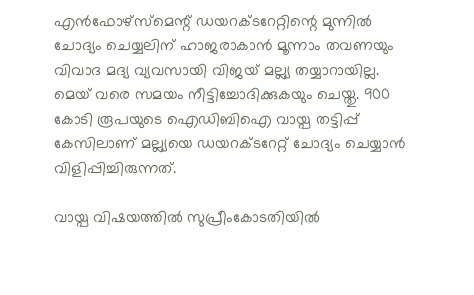എന്‍ഫോഴ്‌സ്‌മെന്റ് ഡയറക്ടറേറ്റിന്റെ മുന്നില്‍ ചോദ്യം ചെയ്യലിന് ഹാജരാകാന്‍ മൂന്നാം തവണയും വിവാദ മദ്യ വ്യവസായി വിജയ് മല്ല്യ തയ്യാറായില്ല. മെയ് വരെ സമയം നീട്ടിച്ചോദിക്കുകയും ചെയ്തു. 900 കോടി രൂപയുടെ ഐഡിബിഐ വായ്പ തട്ടിപ്പ് കേസിലാണ് മല്ല്യയെ ഡയറക്ടറേറ്റ് ചോദ്യം ചെയ്യാന്‍ വിളിപ്പിച്ചിരുന്നത്.

വായ്പ വിഷയത്തില്‍ സുപ്രീംകോടതിയില്‍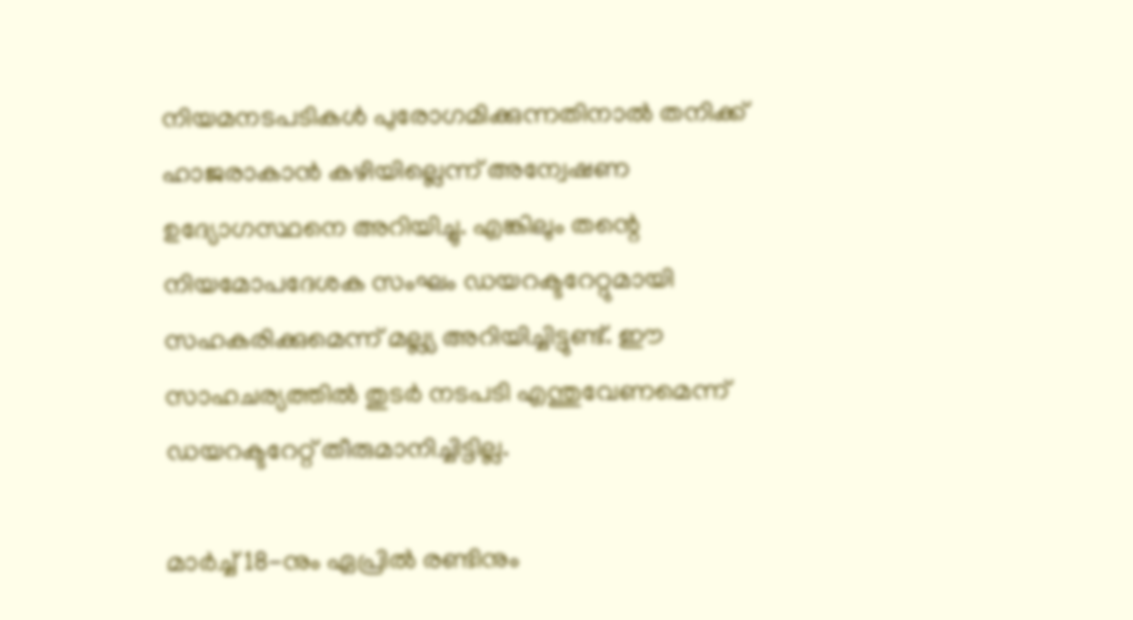നിയമനടപടികള്‍ പുരോഗമിക്കുന്നതിനാല്‍ തനിക്ക് ഹാജരാകാന്‍ കഴിയില്ലെന്ന് അന്വേഷണ ഉദ്യോഗസ്ഥനെ അറിയിച്ചു. എങ്കിലും തന്റെ നിയമോപദേശക സംഘം ഡയറക്ടറേറ്റുമായി സഹകരിക്കുമെന്ന് മല്ല്യ അറിയിച്ചിട്ടുണ്ട്. ഈ സാഹചര്യത്തില്‍ തുടര്‍ നടപടി എന്തുവേണമെന്ന് ഡയറക്ടറേറ്റ് തീരുമാനിച്ചിട്ടില്ല.

മാര്‍ച്ച് 18-നും ഏപ്രില്‍ രണ്ടിനും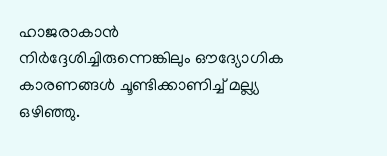ഹാജരാകാന്‍ നിര്‍ദ്ദേശിച്ചിരുന്നെങ്കിലും ഔദ്യോഗിക കാരണങ്ങള്‍ ചൂണ്ടിക്കാണിച്ച് മല്ല്യ ഒഴിഞ്ഞു.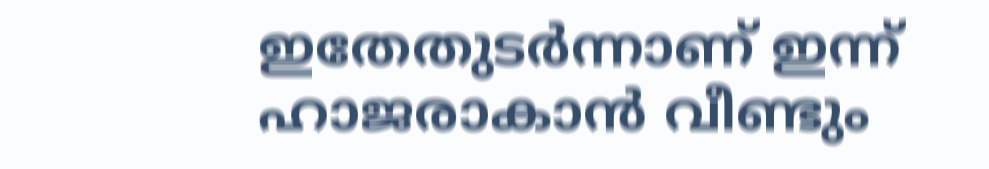ഇതേതുടര്‍ന്നാണ് ഇന്ന് ഹാജരാകാന്‍ വീണ്ടും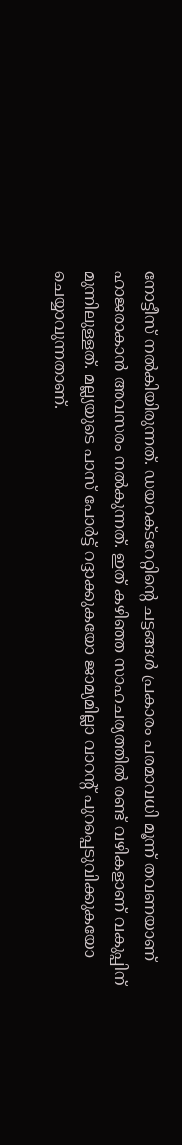നോട്ടീസ് നല്‍കിയിരുന്നത്. ഡയറക്ടറേറ്റിന്റെ ചട്ടങ്ങള്‍ പ്രകാരം പരമാവധി മൂന്ന് തവണയാണ് ഹാജരാകാന്‍ അവസരം നല്‍കുന്നത്. ഇത് കഴിഞ്ഞ സാഹചര്യത്തില്‍ രണ്ട് വഴികളാണ് വകുപ്പിന് മുന്നിലുള്ളത്. മല്ല്യയുടെ പാസ് പോര്‍ട്ട് റദ്ദാക്കുകയോ ജാമ്യമില്ലാ വാറന്റ് പുറപ്പെടുവിക്കുകയോ ചെയ്യാവുന്നതാണ്.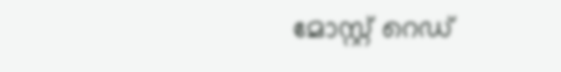മോസ്റ്റ് റെഡ്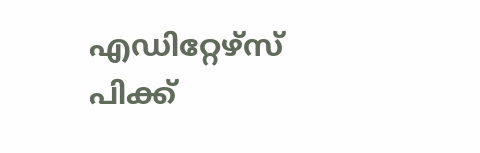എഡിറ്റേഴ്സ് പിക്ക്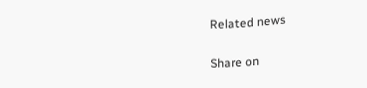Related news


Share on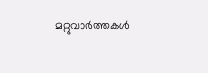മറ്റുവാര്‍ത്തകള്‍